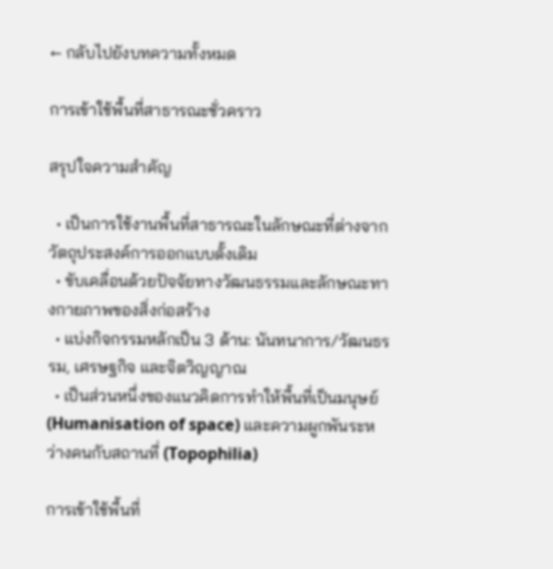← กลับไปยังบทความทั้งหมด

การเข้าใช้พื้นที่สาธารณะชั่วคราว

สรุปใจความสำคัญ

  • เป็นการใช้งานพื้นที่สาธารณะในลักษณะที่ต่างจากวัตถุประสงค์การออกแบบดั้งเดิม
  • ขับเคลื่อนด้วยปัจจัยทางวัฒนธรรมและลักษณะทางกายภาพของสิ่งก่อสร้าง
  • แบ่งกิจกรรมหลักเป็น 3 ด้าน: นันทนาการ/วัฒนธรรม, เศรษฐกิจ และจิตวิญญาณ
  • เป็นส่วนหนึ่งของแนวคิดการทำให้พื้นที่เป็นมนุษย์ (Humanisation of space) และความผูกพันระหว่างคนกับสถานที่ (Topophilia)

การเข้าใช้พื้นที่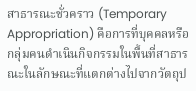สาธารณะชั่วคราว (Temporary Appropriation) คือการที่บุคคลหรือกลุ่มคนดำเนินกิจกรรมในพื้นที่สาธารณะในลักษณะที่แตกต่างไปจากวัตถุป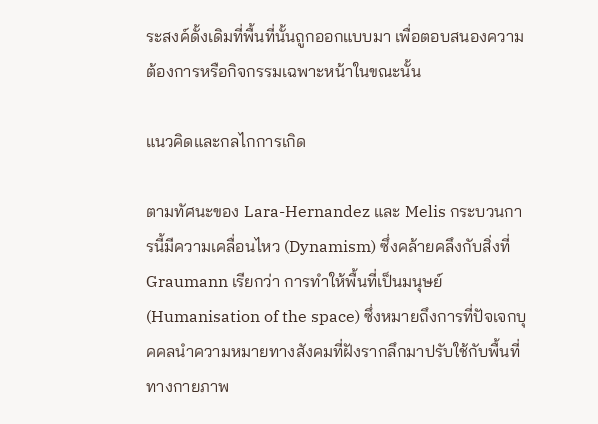ระสงค์ดั้งเดิมที่พื้นที่นั้นถูกออกแบบมา เพื่อตอบสนองความต้องการหรือกิจกรรมเฉพาะหน้าในขณะนั้น

แนวคิดและกลไกการเกิด

ตามทัศนะของ Lara-Hernandez และ Melis กระบวนการนี้มีความเคลื่อนไหว (Dynamism) ซึ่งคล้ายคลึงกับสิ่งที่ Graumann เรียกว่า การทำให้พื้นที่เป็นมนุษย์ (Humanisation of the space) ซึ่งหมายถึงการที่ปัจเจกบุคคลนำความหมายทางสังคมที่ฝังรากลึกมาปรับใช้กับพื้นที่ทางกายภาพ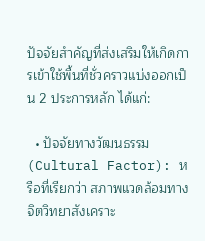ปัจจัยสำคัญที่ส่งเสริมให้เกิดการเข้าใช้พื้นที่ชั่วคราวแบ่งออกเป็น 2 ประการหลัก ได้แก่:

  • ปัจจัยทางวัฒนธรรม (Cultural Factor): หรือที่เรียกว่า สภาพแวดล้อมทางจิตวิทยาสังเคราะ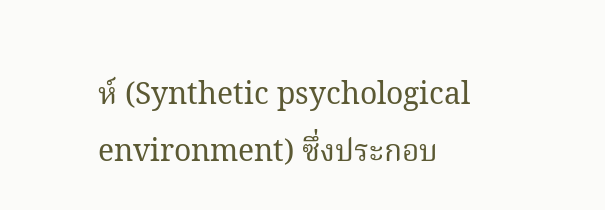ห์ (Synthetic psychological environment) ซึ่งประกอบ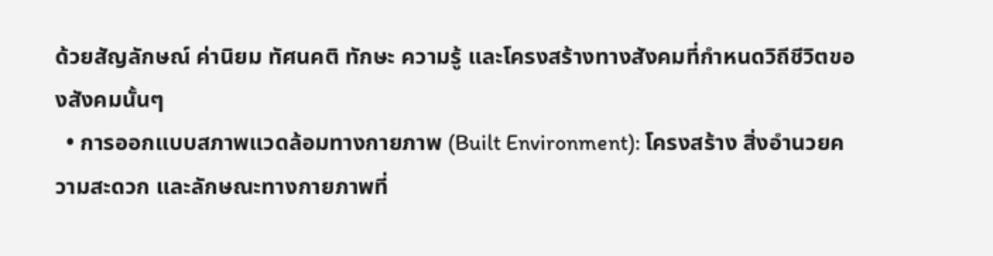ด้วยสัญลักษณ์ ค่านิยม ทัศนคติ ทักษะ ความรู้ และโครงสร้างทางสังคมที่กำหนดวิถีชีวิตของสังคมนั้นๆ
  • การออกแบบสภาพแวดล้อมทางกายภาพ (Built Environment): โครงสร้าง สิ่งอำนวยความสะดวก และลักษณะทางกายภาพที่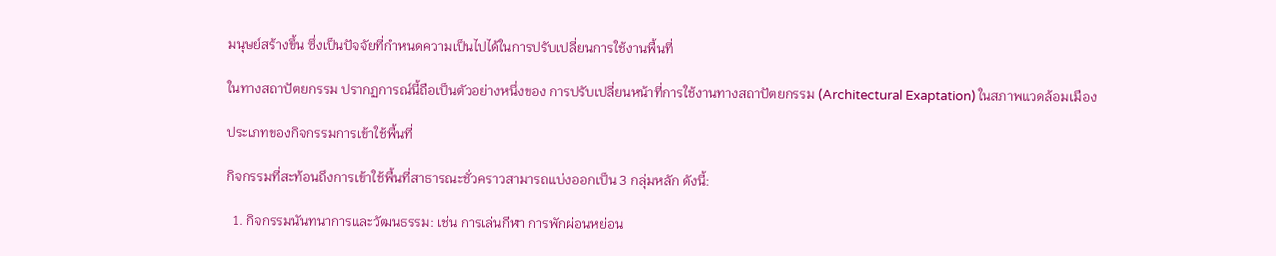มนุษย์สร้างขึ้น ซึ่งเป็นปัจจัยที่กำหนดความเป็นไปได้ในการปรับเปลี่ยนการใช้งานพื้นที่

ในทางสถาปัตยกรรม ปรากฏการณ์นี้ถือเป็นตัวอย่างหนึ่งของ การปรับเปลี่ยนหน้าที่การใช้งานทางสถาปัตยกรรม (Architectural Exaptation) ในสภาพแวดล้อมเมือง

ประเภทของกิจกรรมการเข้าใช้พื้นที่

กิจกรรมที่สะท้อนถึงการเข้าใช้พื้นที่สาธารณะชั่วคราวสามารถแบ่งออกเป็น 3 กลุ่มหลัก ดังนี้:

  1. กิจกรรมนันทนาการและวัฒนธรรม: เช่น การเล่นกีฬา การพักผ่อนหย่อน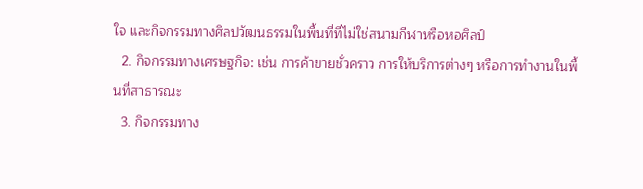ใจ และกิจกรรมทางศิลปวัฒนธรรมในพื้นที่ที่ไม่ใช่สนามกีฬาหรือหอศิลป์
  2. กิจกรรมทางเศรษฐกิจ: เช่น การค้าขายชั่วคราว การให้บริการต่างๆ หรือการทำงานในพื้นที่สาธารณะ
  3. กิจกรรมทาง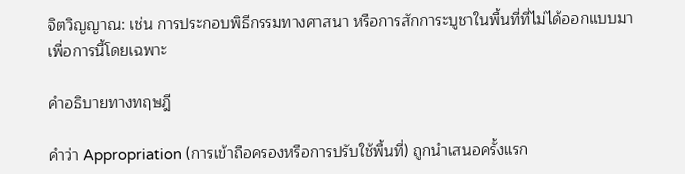จิตวิญญาณ: เช่น การประกอบพิธีกรรมทางศาสนา หรือการสักการะบูชาในพื้นที่ที่ไม่ได้ออกแบบมาเพื่อการนี้โดยเฉพาะ

คำอธิบายทางทฤษฎี

คำว่า Appropriation (การเข้าถือครองหรือการปรับใช้พื้นที่) ถูกนำเสนอครั้งแรก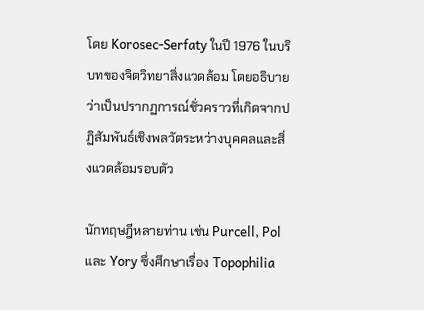โดย Korosec-Serfaty ในปี 1976 ในบริบทของจิตวิทยาสิ่งแวดล้อม โดยอธิบายว่าเป็นปรากฏการณ์ชั่วคราวที่เกิดจากปฏิสัมพันธ์เชิงพลวัตระหว่างบุคคลและสิ่งแวดล้อมรอบตัว

นักทฤษฎีหลายท่าน เช่น Purcell, Pol และ Yory ซึ่งศึกษาเรื่อง Topophilia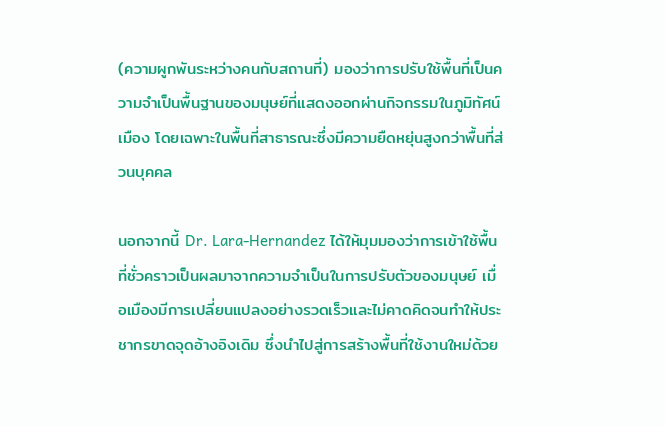(ความผูกพันระหว่างคนกับสถานที่) มองว่าการปรับใช้พื้นที่เป็นความจำเป็นพื้นฐานของมนุษย์ที่แสดงออกผ่านกิจกรรมในภูมิทัศน์เมือง โดยเฉพาะในพื้นที่สาธารณะซึ่งมีความยืดหยุ่นสูงกว่าพื้นที่ส่วนบุคคล

นอกจากนี้ Dr. Lara-Hernandez ได้ให้มุมมองว่าการเข้าใช้พื้นที่ชั่วคราวเป็นผลมาจากความจำเป็นในการปรับตัวของมนุษย์ เมื่อเมืองมีการเปลี่ยนแปลงอย่างรวดเร็วและไม่คาดคิดจนทำให้ประชากรขาดจุดอ้างอิงเดิม ซึ่งนำไปสู่การสร้างพื้นที่ใช้งานใหม่ด้วย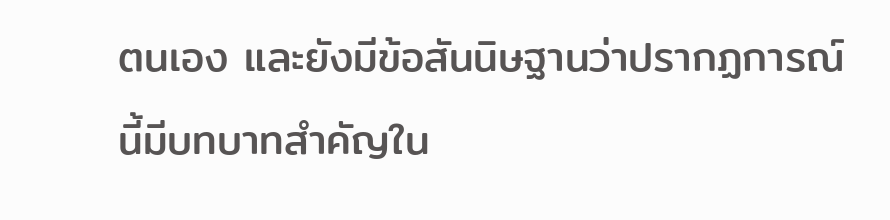ตนเอง และยังมีข้อสันนิษฐานว่าปรากฏการณ์นี้มีบทบาทสำคัญใน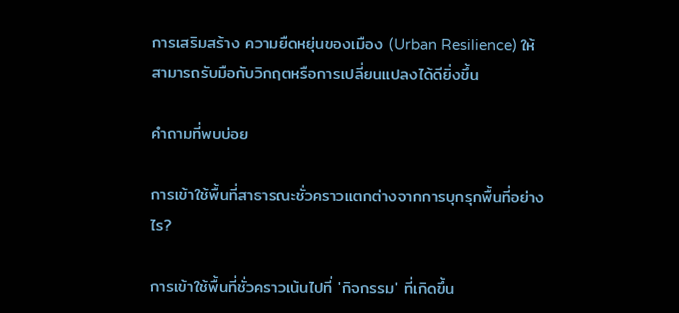การเสริมสร้าง ความยืดหยุ่นของเมือง (Urban Resilience) ให้สามารถรับมือกับวิกฤตหรือการเปลี่ยนแปลงได้ดียิ่งขึ้น

คำถามที่พบบ่อย

การเข้าใช้พื้นที่สาธารณะชั่วคราวแตกต่างจากการบุกรุกพื้นที่อย่างไร?

การเข้าใช้พื้นที่ชั่วคราวเน้นไปที่ 'กิจกรรม' ที่เกิดขึ้น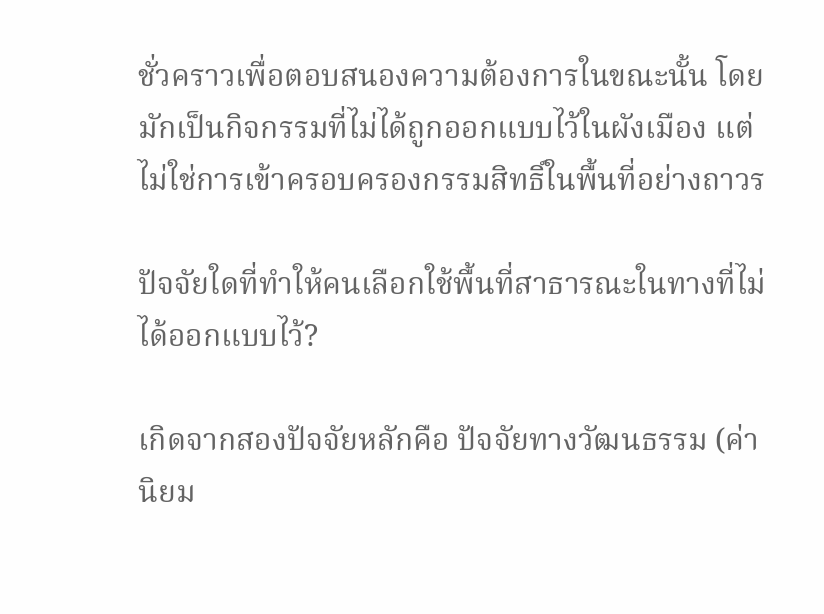ชั่วคราวเพื่อตอบสนองความต้องการในขณะนั้น โดยมักเป็นกิจกรรมที่ไม่ได้ถูกออกแบบไว้ในผังเมือง แต่ไม่ใช่การเข้าครอบครองกรรมสิทธิ์ในพื้นที่อย่างถาวร

ปัจจัยใดที่ทำให้คนเลือกใช้พื้นที่สาธารณะในทางที่ไม่ได้ออกแบบไว้?

เกิดจากสองปัจจัยหลักคือ ปัจจัยทางวัฒนธรรม (ค่านิยม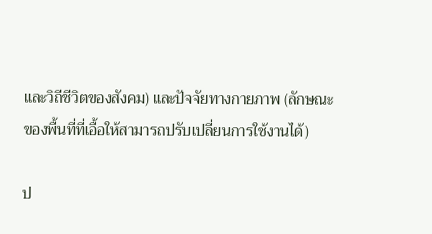และวิถีชีวิตของสังคม) และปัจจัยทางกายภาพ (ลักษณะของพื้นที่ที่เอื้อให้สามารถปรับเปลี่ยนการใช้งานได้)

ป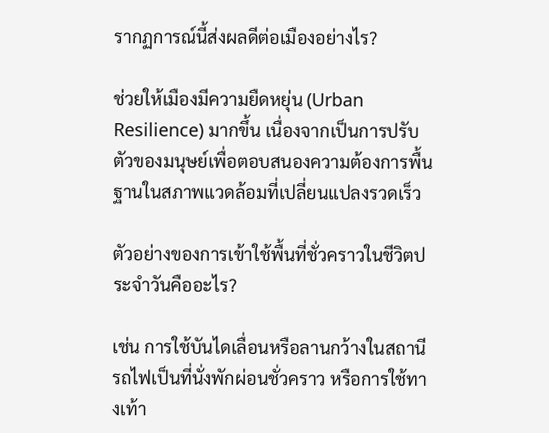รากฏการณ์นี้ส่งผลดีต่อเมืองอย่างไร?

ช่วยให้เมืองมีความยืดหยุ่น (Urban Resilience) มากขึ้น เนื่องจากเป็นการปรับตัวของมนุษย์เพื่อตอบสนองความต้องการพื้นฐานในสภาพแวดล้อมที่เปลี่ยนแปลงรวดเร็ว

ตัวอย่างของการเข้าใช้พื้นที่ชั่วคราวในชีวิตประจำวันคืออะไร?

เช่น การใช้บันไดเลื่อนหรือลานกว้างในสถานีรถไฟเป็นที่นั่งพักผ่อนชั่วคราว หรือการใช้ทางเท้า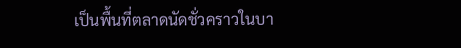เป็นพื้นที่ตลาดนัดชั่วคราวในบา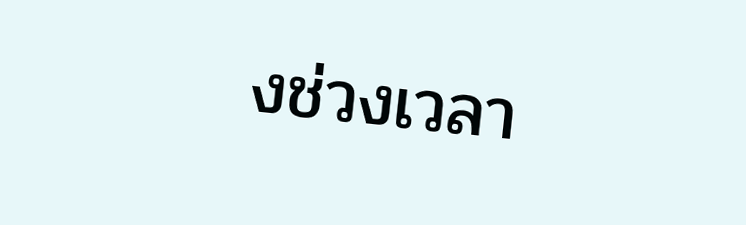งช่วงเวลา